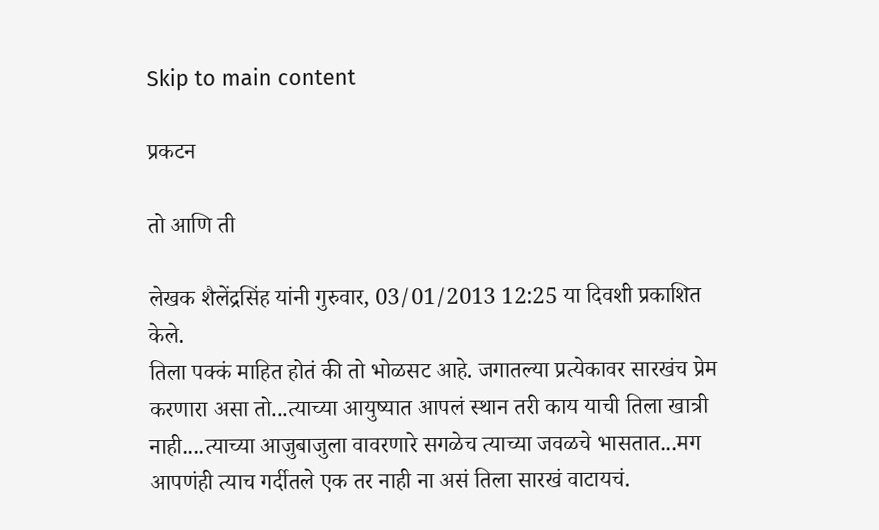Skip to main content

प्रकटन

तो आणि ती

लेखक शैलेंद्रसिंह यांनी गुरुवार, 03/01/2013 12:25 या दिवशी प्रकाशित केले.
तिला पक्कं माहित होतं की तो भोळसट आहे. जगातल्या प्रत्येकावर सारखंच प्रेम करणारा असा तो...त्याच्या आयुष्यात आपलं स्थान तरी काय याची तिला खात्री नाही....त्याच्या आजुबाजुला वावरणारे सगळेच त्याच्या जवळचे भासतात...मग आपणंही त्याच गर्दीतले एक तर नाही ना असं तिला सारखं वाटायचं.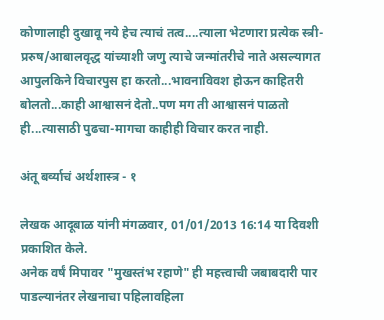कोणालाही दुखावू नये हेच त्याचं तत्व....त्याला भेटणारा प्रत्येक स्त्री-प्ररुष/आबालवृद्ध यांच्याशी जणु त्याचे जन्मांतरीचे नाते असल्यागत आपुलकिने विचारपुस हा करतो...भावनाविवश होऊन काहितरी बोलतो...काही आश्वासनं देतो..पण मग ती आश्वासनं पाळतो ही...त्यासाठी पुढचा-मागचा काहीही विचार करत नाही.

अंतू बर्व्याचं अर्थशास्त्र - १

लेखक आदूबाळ यांनी मंगळवार, 01/01/2013 16:14 या दिवशी प्रकाशित केले.
अनेक वर्षं मिपावर "मुखस्तंभ रहाणे" ही महत्त्वाची जबाबदारी पार पाडल्यानंतर लेखनाचा पहिलावहिला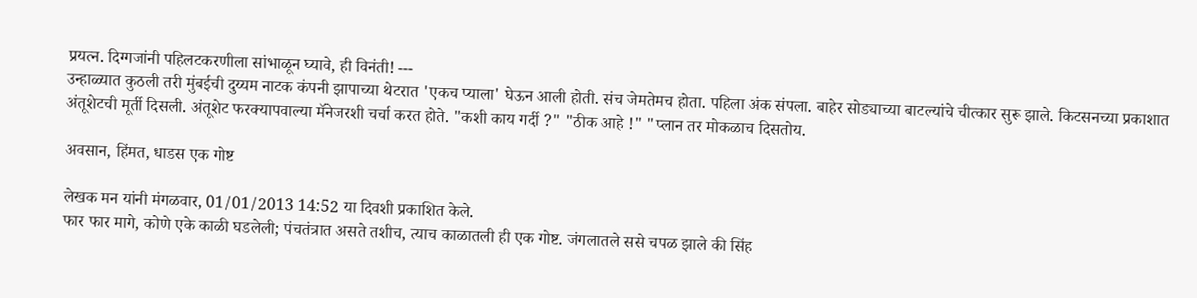प्रयत्न. दिग्गजांनी पहिलटकरणीला सांभाळून घ्यावे, ही विनंती! ---
उन्हाळ्यात कुठली तरी मुंबईची दुय्यम नाटक कंपनी झापाच्या थेटरात 'एकच प्याला' घेऊन आली होती. संच जेमतेमच होता. पहिला अंक संपला. बाहेर सोड्याच्या बाटल्यांचे चीत्कार सुरू झाले. किटसनच्या प्रकाशात अंतूशेटची मूर्ती दिसली. अंतूशेट फरक्यापवाल्या मॅनेजरशी चर्चा करत होते. "कशी काय गर्दी ?" "ठीक आहे !" "प्लान तर मोकळाच दिसतोय.

अवसान, हिंमत, धाडस एक गोष्ट

लेखक मन यांनी मंगळवार, 01/01/2013 14:52 या दिवशी प्रकाशित केले.
फार फार मागे, कोणे एके काळी घडलेली; पंचतंत्रात असते तशीच, त्याच काळातली ही एक गोष्ट. जंगलातले ससे चपळ झाले की सिंह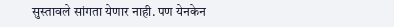सुस्तावले सांगता येणार नाही. पण येनकेन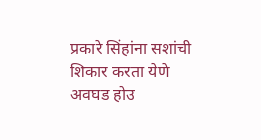प्रकारे सिंहांना सशांची शिकार करता येणे अवघड होउ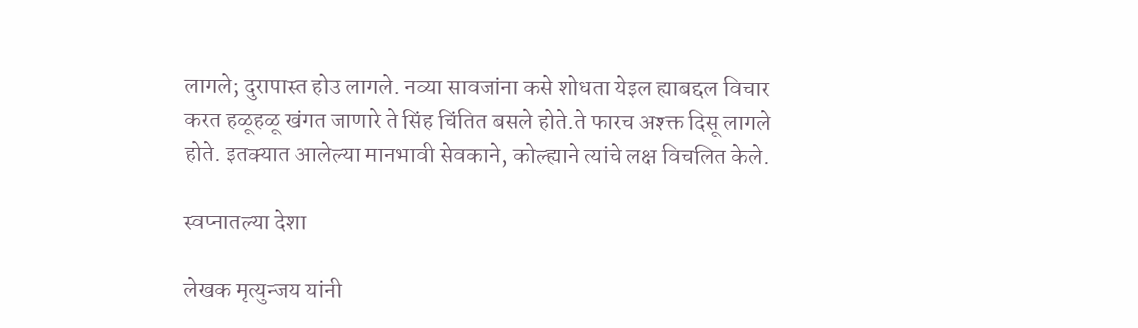लागले; दुरापास्त होउ लागले. नव्या सावजांना कसे शोधता येइल ह्याबद्दल विचार करत हळूहळू खंगत जाणारे ते सिंह चिंतित बसले होते.ते फारच अश्क्त दिसू लागले होते. इतक्यात आलेल्या मानभावी सेवकाने, कोल्ह्याने त्यांचे लक्ष विचलित केले.

स्वप्नातल्या देशा

लेखक मृत्युन्जय यांनी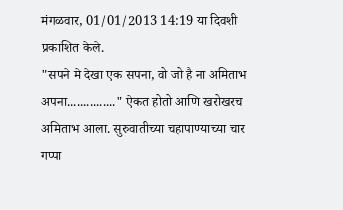मंगळवार, 01/01/2013 14:19 या दिवशी प्रकाशित केले.
"सपने मे देखा एक सपना, वो जो है ना अमिताभ अपना..............." ऐकत होतो आणि खरोखरच अमिताभ आला. सुरुवातीच्या चहापाण्याच्या चार गप्पा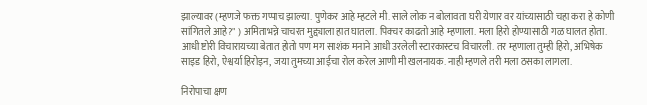झाल्यावर (म्हणजे फक्त गप्पाच झाल्या. पुणेकर आहे म्हटले मी. साले लोक न बोलावता घरी येणार वर यांच्यासाठी चहा करा हे कोणी सांगितले आहे?" ) अमिताभन्ने चाचरत मुद्द्याला हात घातला. पिक्चर काढतो आहे म्हणाला. मला हिरो होण्यासाठी गळ घालत होता. आधी ष्टोरी विचारायच्या बेतात होतो पण मग साशंक मनाने आधी उरलेली स्टारकास्टच विचारली. तर म्हणाला तुम्ही हिरो, अभिषेक साइड हिरो, ऐश्वर्या हिरोइन, जया तुमच्या आईचा रोल करेल आणी मी खलनायक. नाही म्हणले तरी मला ठसका लागला.

निरोपाचा क्षण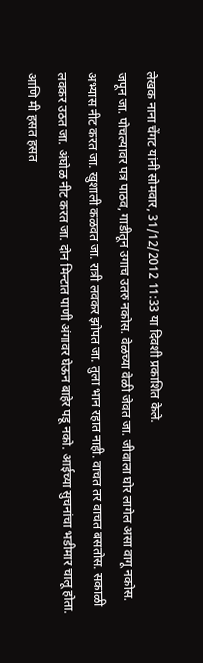लेखक नाना चेंगट यांनी सोमवार, 31/12/2012 11:33 या दिवशी प्रकाशित केले.
जपून जा. पोचल्यावर पत्र पाठव, गाडीतून उगाच उतरु नकोस. वेळच्या वेळी जेवत जा. जीवाला घोर लागेल असा वागू नकोस. अभ्यास नीट करत जा. खुशाली कळवत जा. रात्री लवकर झोपत जा. तुला भान रहात नाही. वाचत तर वाचत बसतोस. सकाळी लवकर उठत जा. अंघोळ नीट करत जा. दोन मिन्टात पाणी अंगावर घेऊन बाहेर पडू नको. आईच्या सुचनांचा भडीमार चालू होता. आणि मी हसत हसत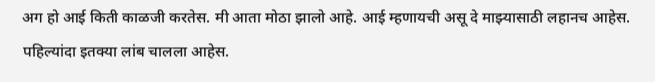अग हो आई किती काळजी करतेस. मी आता मोठा झालो आहे. आई म्हणायची असू दे माझ्यासाठी लहानच आहेस. पहिल्यांदा इतक्या लांब चालला आहेस.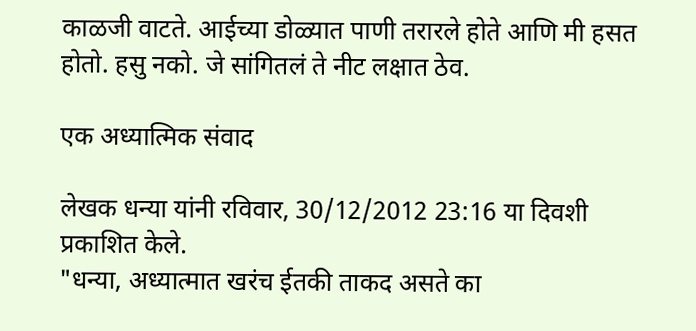काळजी वाटते. आईच्या डोळ्यात पाणी तरारले होते आणि मी हसत होतो. हसु नको. जे सांगितलं ते नीट लक्षात ठेव.

एक अध्यात्मिक संवाद

लेखक धन्या यांनी रविवार, 30/12/2012 23:16 या दिवशी प्रकाशित केले.
"धन्या, अध्यात्मात खरंच ईतकी ताकद असते का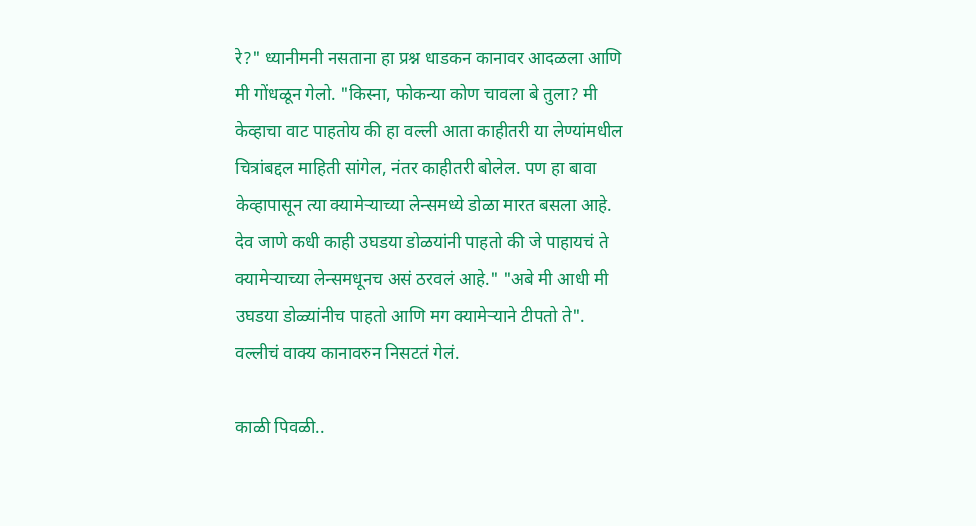रे?" ध्यानीमनी नसताना हा प्रश्न धाडकन कानावर आदळला आणि मी गोंधळून गेलो. "किस्ना, फोकन्या कोण चावला बे तुला? मी केव्हाचा वाट पाहतोय की हा वल्ली आता काहीतरी या लेण्यांमधील चित्रांबद्दल माहिती सांगेल, नंतर काहीतरी बोलेल. पण हा बावा केव्हापासून त्या क्यामेर्‍याच्या लेन्समध्ये डोळा मारत बसला आहे. देव जाणे कधी काही उघडया डोळयांनी पाहतो की जे पाहायचं ते क्यामेर्‍याच्या लेन्समधूनच असं ठरवलं आहे." "अबे मी आधी मी उघडया डोळ्यांनीच पाहतो आणि मग क्यामेर्‍याने टीपतो ते". वल्लीचं वाक्य कानावरुन निसटतं गेलं.

काळी पिवळी..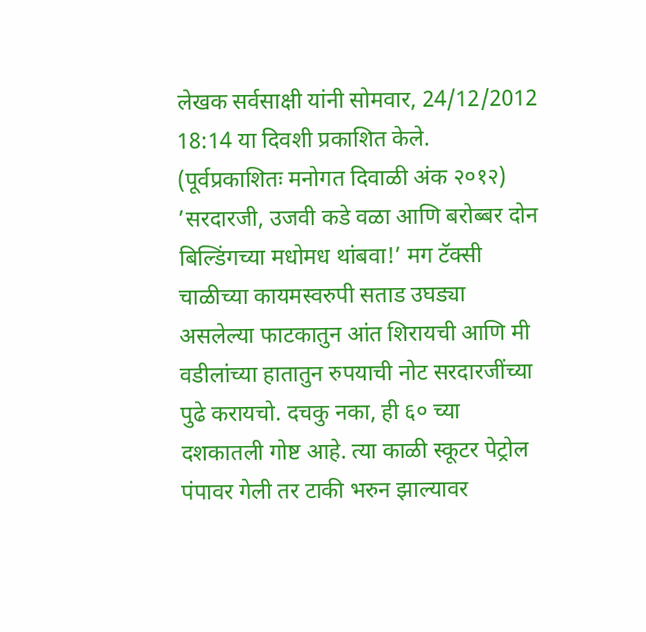लेखक सर्वसाक्षी यांनी सोमवार, 24/12/2012 18:14 या दिवशी प्रकाशित केले.
(पूर्वप्रकाशितः मनोगत दिवाळी अंक २०१२) ’सरदारजी, उजवी कडे वळा आणि बरोब्बर दोन बिल्डिंगच्या मधोमध थांबवा!’ मग टॅक्सी चाळीच्या कायमस्वरुपी सताड उघड्या असलेल्या फाटकातुन आंत शिरायची आणि मी वडीलांच्या हातातुन रुपयाची नोट सरदारजींच्या पुढे करायचो. दचकु नका, ही ६० च्या दशकातली गोष्ट आहे. त्या काळी स्कूटर पेट्रोल पंपावर गेली तर टाकी भरुन झाल्यावर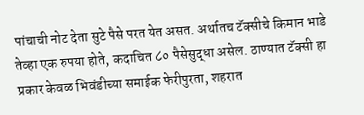पांचाची नोट देता सुटे पैसे परत येत असत. अर्थातच टॅक्सीचे किमान भाडे तेव्हा एक रुपया होते, कदाचित ८० पैसेसुद्धा असेल. ठाण्यात टॅक्सी हा प्रकार केवळ भिवंडीच्या समाईक फेरीपुरता, शहरात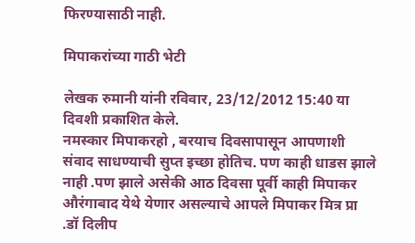फिरण्यासाठी नाही.

मिपाकरांच्या गाठी भेटी

लेखक रुमानी यांनी रविवार, 23/12/2012 15:40 या दिवशी प्रकाशित केले.
नमस्कार मिपाकरहो , बरयाच दिवसापासून आपणाशी संवाद साधण्याची सुप्त इच्छा होतिच. पण काही धाडस झाले नाही .पण झाले असेकी आठ दिवसा पूर्वी काही मिपाकर औरंगाबाद येथे येणार असल्याचे आपले मिपाकर मित्र प्रा .डॉ दिलीप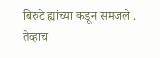बिरुटे ह्यांच्या कडून समजले . तेव्हाच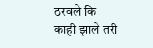ठरवले कि काही झाले तरी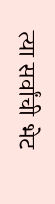त्या सर्वांची भेट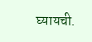घ्यायची.